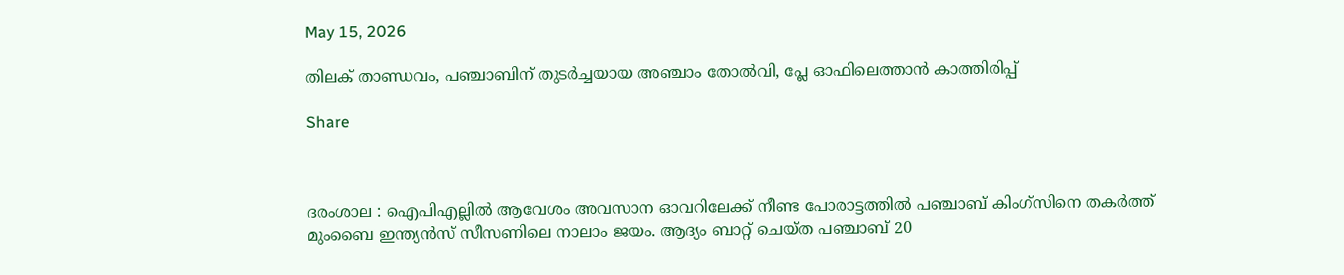May 15, 2026

തിലക് താണ്ഡവം, പഞ്ചാബിന് തുടര്‍ച്ചയായ അഞ്ചാം തോല്‍വി, പ്ലേ ഓഫിലെത്താൻ കാത്തിരിപ്പ്

Share



ദരംശാല : ഐപിഎല്ലില്‍ ആവേശം അവസാന ഓവറിലേക്ക് നീണ്ട പോരാട്ടത്തില്‍ പഞ്ചാബ് കിംഗ്സിനെ തകര്‍ത്ത് മുംബൈ ഇന്ത്യൻസ് സീസണിലെ നാലാം ജയം. ആദ്യം ബാറ്റ് ചെയ്ത പഞ്ചാബ് 20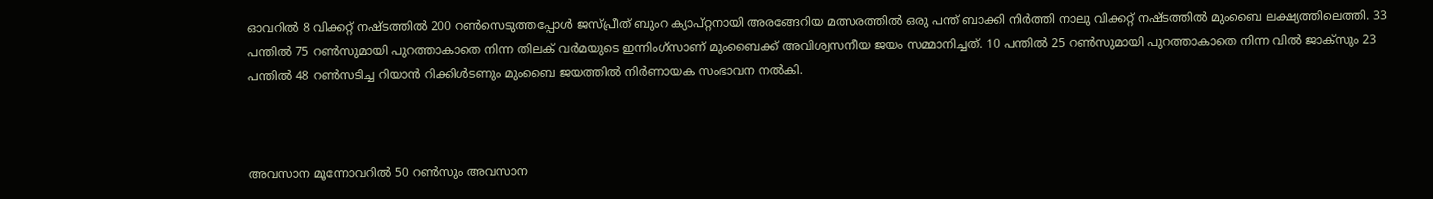ഓവറില്‍ 8 വിക്കറ്റ് നഷ്ടത്തില്‍ 200 റണ്‍സെടുത്തപ്പോള്‍ ജസ്പ്രീത് ബുംറ ക്യാപ്റ്റനായി അരങ്ങേറിയ മത്സരത്തില്‍ ഒരു പന്ത് ബാക്കി നിര്‍ത്തി നാലു വിക്കറ്റ് നഷ്ടത്തില്‍ മുംബൈ ലക്ഷ്യത്തിലെത്തി. 33 പന്തില്‍ 75 റണ്‍സുമായി പുറത്താകാതെ നിന്ന തിലക് വര്‍മയുടെ ഇന്നിംഗ്സാണ് മുംബൈക്ക് അവിശ്വസനീയ ജയം സമ്മാനിച്ചത്. 10 പന്തില്‍ 25 റണ്‍സുമായി പുറത്താകാതെ നിന്ന വില്‍ ജാക്സും 23 പന്തില്‍ 48 റണ്‍സടിച്ച റിയാന്‍ റിക്കിള്‍ടണും മുംബൈ ജയത്തില്‍ നിര്‍ണായക സംഭാവന നല്‍കി.



അവസാന മൂന്നോവറില്‍ 50 റണ്‍സും അവസാന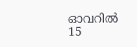ഓവറില്‍ 15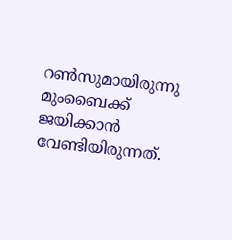റണ്‍സുമായിരുന്നു മുംബൈക്ക് ജയിക്കാന്‍ വേണ്ടിയിരുന്നത്.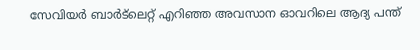സേവിയര്‍ ബാർട്‌ലെറ്റ് എറിഞ്ഞ അവസാന ഓവറിലെ ആദ്യ പന്ത്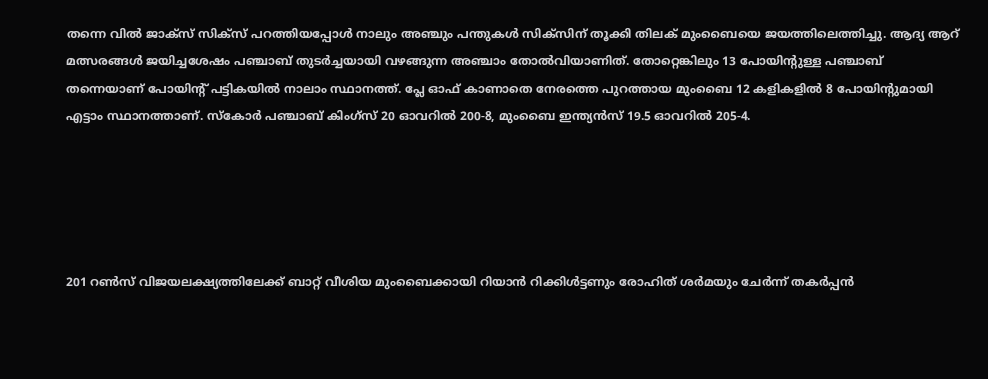തന്നെ വില്‍ ജാക്സ് സിക്സ് പറത്തിയപ്പോള്‍ നാലും അഞ്ചും പന്തുകള്‍ സിക്സിന് തൂക്കി തിലക് മുംബൈയെ ജയത്തിലെത്തിച്ചു. ആദ്യ ആറ് മത്സരങ്ങള്‍ ജയിച്ചശേഷം പഞ്ചാബ് തുടര്‍ച്ചയായി വഴങ്ങുന്ന അഞ്ചാം തോല്‍വിയാണിത്. തോറ്റെങ്കിലും 13 പോയിന്‍റുള്ള പഞ്ചാബ് തന്നെയാണ് പോയിന്‍റ് പട്ടികയില്‍ നാലാം സ്ഥാനത്ത്. പ്ലേ ഓഫ് കാണാതെ നേരത്തെ പുറത്തായ മുംബൈ 12 കളികളില്‍ 8 പോയിന്‍റുമായി എട്ടാം സ്ഥാനത്താണ്. സ്കോര്‍ പ‍ഞ്ചാബ് കിംഗ്സ് 20 ഓവറില്‍ 200-8, മുംബൈ ഇന്ത്യൻസ് 19.5 ഓവറില്‍ 205-4.





201 റണ്‍സ് വിജയലക്ഷ്യത്തിലേക്ക് ബാറ്റ് വീശിയ മുംബൈക്കായി റിയാന്‍ റിക്കിള്‍ട്ടണും രോഹിത് ശര്‍മയും ചേര്‍ന്ന് തകര്‍പ്പന്‍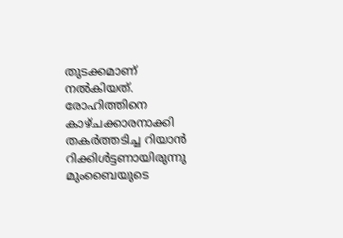തുടക്കമാണ് നല്‍കിയത്. രോഹിത്തിനെ കാഴ്ചക്കാരനാക്കി തകര്‍ത്തടിച്ച റിയാൻ റിക്കിള്‍ട്ടണായിരുന്നു മുംബൈയുടെ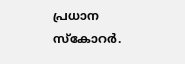പ്രധാന സ്കോറര്‍.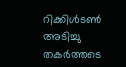റിക്കിള്‍ടണ്‍ അടിച്ചു തകര്‍ത്തടെ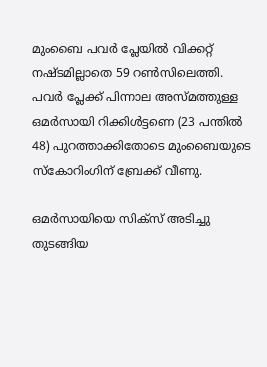മുംബൈ പവര്‍ പ്ലേയില്‍ വിക്കറ്റ് നഷ്ടമില്ലാതെ 59 റണ്‍സിലെത്തി. പവര്‍ പ്ലേക്ക് പിന്നാല അസ്മത്തുള്ള ഒമര്‍സായി റിക്കിള്‍ട്ടണെ (23 പന്തില്‍ 48) പുറത്താക്കിതോടെ മുംബൈയുടെ സ്കോറിംഗിന് ബ്രേക്ക് വീണു.

ഒമര്‍സായിയെ സിക്സ് അടിച്ചു തുടങ്ങിയ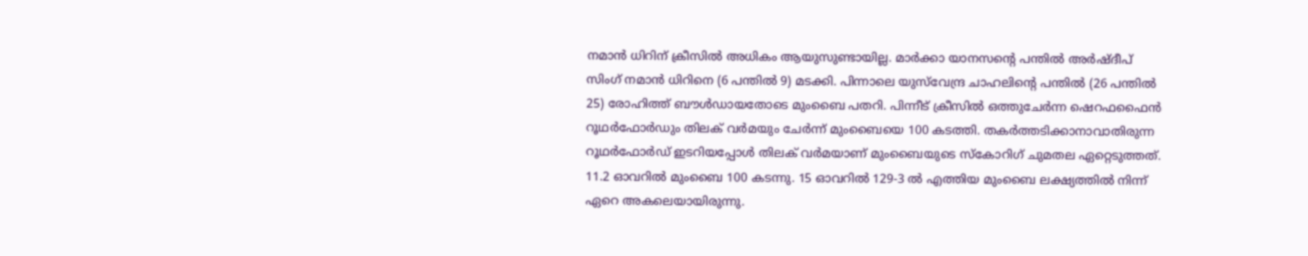നമാൻ ധിറിന് ക്രീസില്‍ അധികം ആയുസുണ്ടായില്ല. മാര്‍ക്കാ യാന‍സന്‍റെ പന്തില്‍ അര്‍ഷ്‌ദീപ് സിംഗ് നമാന്‍ ധിറിനെ (6 പന്തില്‍ 9) മടക്കി. പിന്നാലെ യുസ്‌വേന്ദ്ര ചാഹലിന്‍റെ പന്തില്‍ (26 പന്തില്‍ 25) രോഹിത്ത് ബൗള്‍ഡായതോടെ മുംബൈ പതറി. പിന്നീട് ക്രീസില്‍ ഒത്തുചേര്‍ന്ന ഷെറഫഫൈന്‍ റൂഥര്‍ഫോര്‍ഡും തിലക് വർമയും ചേര്‍ന്ന് മുംബൈയെ 100 കടത്തി. തകര്‍ത്തടിക്കാനാവാതിരുന്ന റൂഥര്‍ഫോര്‍ഡ് ഇടറിയപ്പോള്‍ തിലക് വര്‍മയാണ് മുംബൈയുടെ സ്കോറിഗ് ചുമതല ഏറ്റെടുത്തത്. 11.2 ഓവറില്‍ മുംബൈ 100 കടന്നു. 15 ഓവറില്‍ 129-3 ല്‍ എത്തിയ മുംബൈ ലക്ഷ്യത്തില്‍ നിന്ന് ഏറെ അകലെയായിരുന്നു.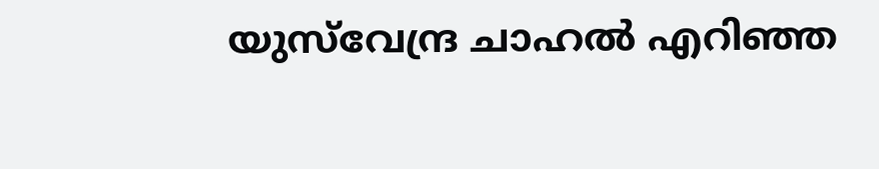യുസ്‌വേന്ദ്ര ചാഹല്‍ എറിഞ്ഞ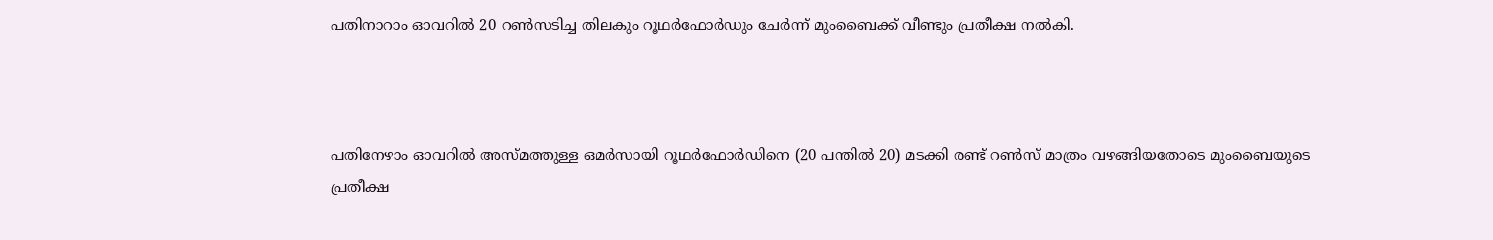പതിനാറാം ഓവറില്‍ 20 റണ്‍സടിച്ച തിലകും റൂഥര്‍ഫോര്‍ഡും ചേര്‍ന്ന് മുംബൈക്ക് വീണ്ടും പ്രതീക്ഷ നല്‍കി.



പതിനേഴാം ഓവറില്‍ അസ്മത്തുള്ള ഒമര്‍സായി റൂഥര്‍ഫോര്‍ഡിനെ (20 പന്തില്‍ 20) മടക്കി രണ്ട് റണ്‍സ് മാത്രം വഴങ്ങിയതോടെ മുംബൈയുടെ പ്രതീക്ഷ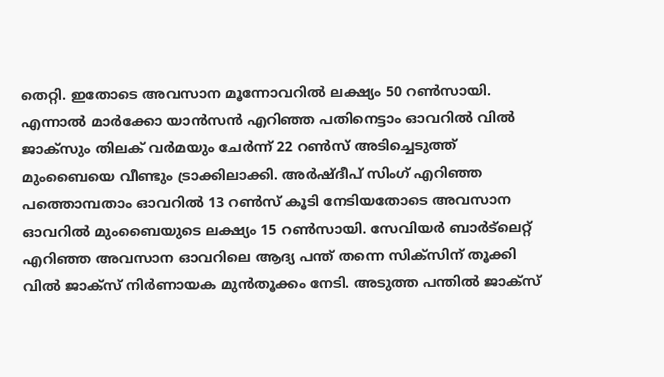തെറ്റി. ഇതോടെ അവസാന മൂന്നോവറില്‍ ലക്ഷ്യം 50 റണ്‍സായി. എന്നാല്‍ മാര്‍ക്കോ യാന്‍സന്‍ എറിഞ്ഞ പതിനെട്ടാം ഓവറില്‍ വില്‍ ജാക്സും തിലക് വര്‍മയും ചേര്‍ന്ന് 22 റണ്‍സ് അടിച്ചെടുത്ത് മുംബൈയെ വീണ്ടും ട്രാക്കിലാക്കി. അര്‍ഷ്ദീപ് സിംഗ് എറിഞ്ഞ പത്തൊമ്പതാം ഓവറില്‍ 13 റണ്‍സ് കൂടി നേടിയതോടെ അവസാന ഓവറില്‍ മുംബൈയുടെ ലക്ഷ്യം 15 റണ്‍സായി. സേവിയര്‍ ബാര്‍ട്‌ലെറ്റ് എറിഞ്ഞ അവസാന ഓവറിലെ ആദ്യ പന്ത് തന്നെ സിക്സിന് തൂക്കി വില്‍ ജാക്സ് നിര്‍ണായക മുന്‍തൂക്കം നേടി. അടുത്ത പന്തില്‍ ജാക്സ്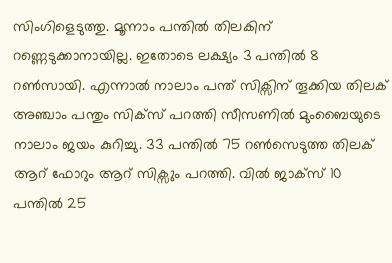സിംഗിളെടുത്തു. മൂന്നാം പന്തില്‍ തിലകിന് റണ്ണെടുക്കാനായില്ല. ഇതോടെ ലക്ഷ്യം 3 പന്തില്‍ 8 റണ്‍സായി. എന്നാല്‍ നാലാം പന്ത് സിക്സിന് തൂക്കിയ തിലക് അഞ്ചാം പന്തും സിക്സ് പറത്തി സീസണില്‍ മുംബൈയുടെ നാലാം ജയം കുറിച്ചു. 33 പന്തില്‍ 75 റണ്‍സെടുത്ത തിലക് ആറ് ഫോറും ആറ് സിക്സും പറത്തി. വില്‍ ജാക്സ് 10 പന്തില്‍ 25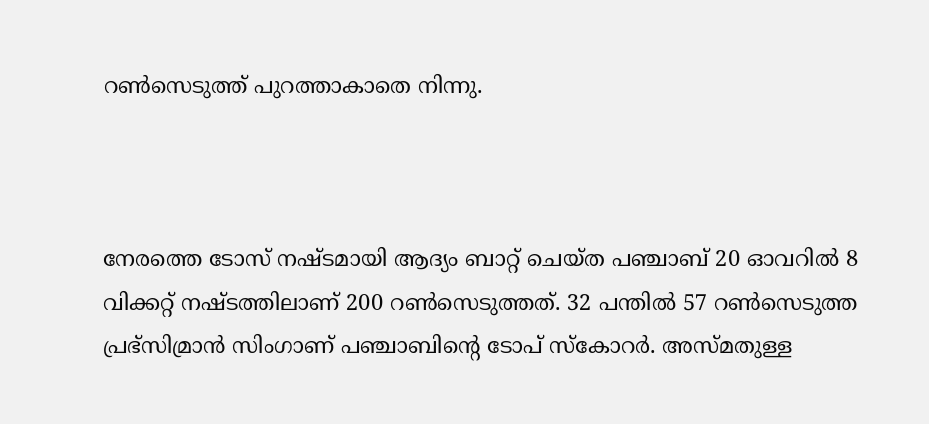റണ്‍സെടുത്ത് പുറത്താകാതെ നിന്നു.



നേരത്തെ ടോസ് നഷ്ടമായി ആദ്യം ബാറ്റ് ചെയ്ത പഞ്ചാബ് 20 ഓവറില്‍ 8 വിക്കറ്റ് നഷ്ടത്തിലാണ് 200 റണ്‍സെടുത്തത്. 32 പന്തില്‍ 57 റണ്‍സെടുത്ത പ്രഭ്‌സിമ്രാന്‍ സിംഗാണ് പഞ്ചാബിന്‍റെ ടോപ് സ്കോറര്‍. അസ്മതുള്ള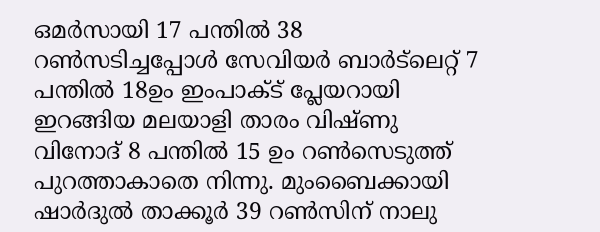ഒമര്‍സായി 17 പന്തില്‍ 38 റണ്‍സടിച്ചപ്പോള്‍ സേവിയര്‍ ബാര്‍ട്‌ലെറ്റ് 7 പന്തില്‍ 18ഉം ഇംപാക്‌ട് പ്ലേയറായി ഇറങ്ങിയ മലയാളി താരം വിഷ്ണു വിനോദ് 8 പന്തില്‍ 15 ഉം റണ്‍സെടുത്ത് പുറത്താകാതെ നിന്നു. മുംബൈക്കായി ഷാര്‍ദുല്‍ താക്കൂര്‍ 39 റണ്‍സിന് നാലു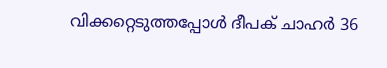വിക്കറ്റെടുത്തപ്പോള്‍ ദീപക് ചാഹര്‍ 36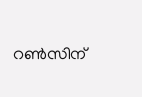റണ്‍സിന്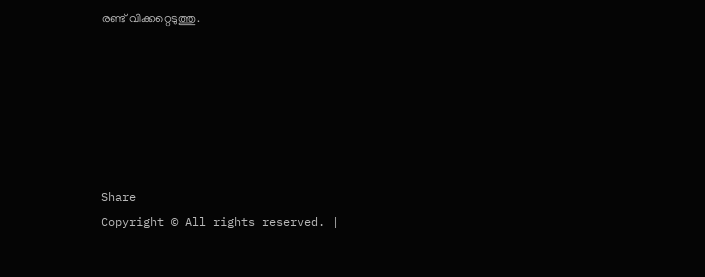രണ്ട് വിക്കറ്റെടുത്തു.






Share
Copyright © All rights reserved. |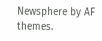Newsphere by AF themes.